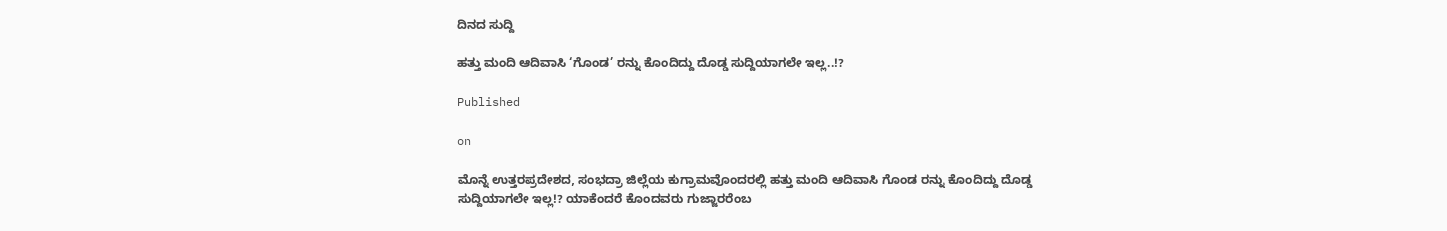ದಿನದ ಸುದ್ದಿ

ಹತ್ತು ಮಂದಿ ಆದಿವಾಸಿ ‘ಗೊಂಡ’ ರನ್ನು ಕೊಂದಿದ್ದು ದೊಡ್ಡ ಸುದ್ದಿಯಾಗಲೇ ಇಲ್ಲ..!?

Published

on

ಮೊನ್ನೆ ಉತ್ತರಪ್ರದೇಶದ, ಸಂಭದ್ರಾ ಜಿಲ್ಲೆಯ ಕುಗ್ರಾಮವೊಂದರಲ್ಲಿ ಹತ್ತು ಮಂದಿ ಆದಿವಾಸಿ ಗೊಂಡ ರನ್ನು ಕೊಂದಿದ್ದು ದೊಡ್ಡ ಸುದ್ದಿಯಾಗಲೇ ಇಲ್ಲ!? ಯಾಕೆಂದರೆ ಕೊಂದವರು ಗುಜ್ಜಾರರೆಂಬ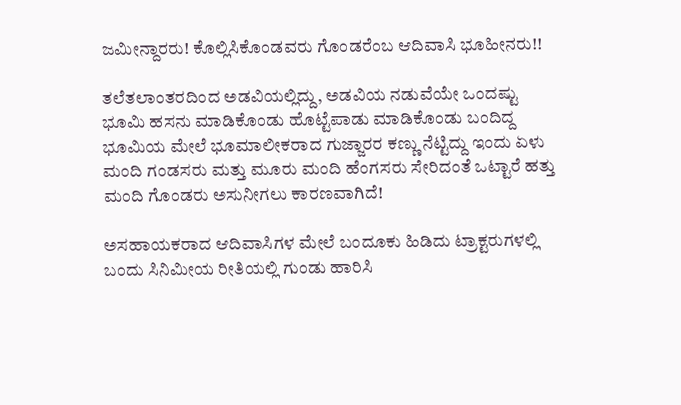ಜಮೀನ್ದಾರರು! ಕೊಲ್ಲಿಸಿಕೊಂಡವರು ಗೊಂಡರೆಂಬ ಆದಿವಾಸಿ ಭೂಹೀನರು!!

ತಲೆತಲಾಂತರದಿಂದ ಅಡವಿಯಲ್ಲಿದ್ದು, ಅಡವಿಯ ನಡುವೆಯೇ ಒಂದಷ್ಟು ಭೂಮಿ ಹಸನು ಮಾಡಿಕೊಂಡು ಹೊಟ್ಟೆಪಾಡು ಮಾಡಿಕೊಂಡು ಬಂದಿದ್ದ ಭೂಮಿಯ ಮೇಲೆ ಭೂಮಾಲೀಕರಾದ ಗುಜ್ಜಾರರ ಕಣ್ಣು ನೆಟ್ಟಿದ್ದು ಇಂದು ಏಳು ಮಂದಿ ಗಂಡಸರು ಮತ್ತು ಮೂರು ಮಂದಿ ಹೆಂಗಸರು ಸೇರಿದಂತೆ ಒಟ್ಟಾರೆ ಹತ್ತು ಮಂದಿ ಗೊಂಡರು ಅಸುನೀಗಲು ಕಾರಣವಾಗಿದೆ!

ಅಸಹಾಯಕರಾದ ಆದಿವಾಸಿಗಳ ಮೇಲೆ ಬಂದೂಕು ಹಿಡಿದು ಟ್ರಾಕ್ಟರುಗಳಲ್ಲಿ ಬಂದು ಸಿನಿಮೀಯ ರೀತಿಯಲ್ಲಿ ಗುಂಡು ಹಾರಿಸಿ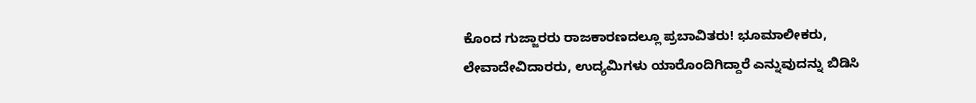ಕೊಂದ ಗುಜ್ಜಾರರು ರಾಜಕಾರಣದಲ್ಲೂ ಪ್ರಬಾವಿತರು! ಭೂಮಾಲೀಕರು, ಲೇವಾದೇವಿದಾರರು, ಉದ್ಯಮಿಗಳು ಯಾರೊಂದಿಗಿದ್ದಾರೆ ಎನ್ನುವುದನ್ನು ಬಿಡಿಸಿ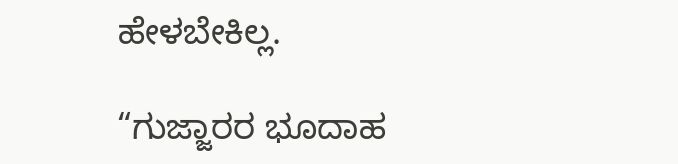ಹೇಳಬೇಕಿಲ್ಲ.

“ಗುಜ್ಜಾರರ ಭೂದಾಹ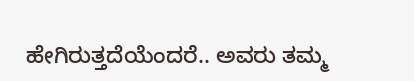ಹೇಗಿರುತ್ತದೆಯೆಂದರೆ.. ಅವರು ತಮ್ಮ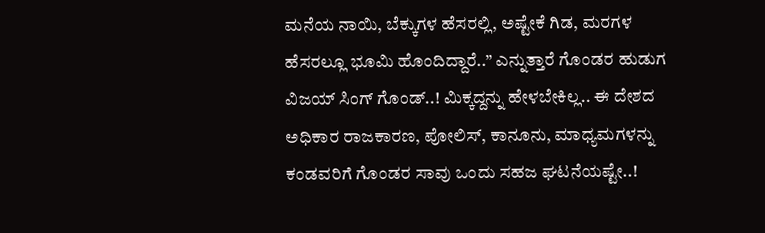ಮನೆಯ ನಾಯಿ, ಬೆಕ್ಕುಗಳ ಹೆಸರಲ್ಲಿ, ಅಷ್ಟೇಕೆ ಗಿಡ, ಮರಗಳ ಹೆಸರಲ್ಲೂ ಭೂಮಿ ಹೊಂದಿದ್ದಾರೆ..” ಎನ್ನುತ್ತಾರೆ ಗೊಂಡರ ಹುಡುಗ ವಿಜಯ್ ಸಿಂಗ್ ಗೊಂಡ್..! ಮಿಕ್ಕದ್ದನ್ನು ಹೇಳಬೇಕಿಲ್ಲ.. ಈ ದೇಶದ ಅಧಿಕಾರ ರಾಜಕಾರಣ, ಪೋಲಿಸ್, ಕಾನೂನು, ಮಾಧ್ಯಮಗಳನ್ನು ಕಂಡವರಿಗೆ ಗೊಂಡರ ಸಾವು ಒಂದು ಸಹಜ ಘಟನೆಯಷ್ಟೇ..!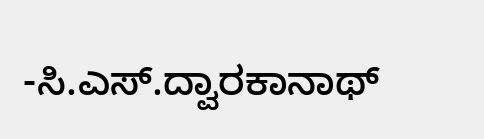-ಸಿ.ಎಸ್.ದ್ವಾರಕಾನಾಥ್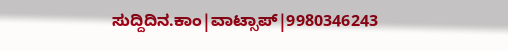ಸುದ್ದಿದಿನ.ಕಾಂ|ವಾಟ್ಸಾಪ್|9980346243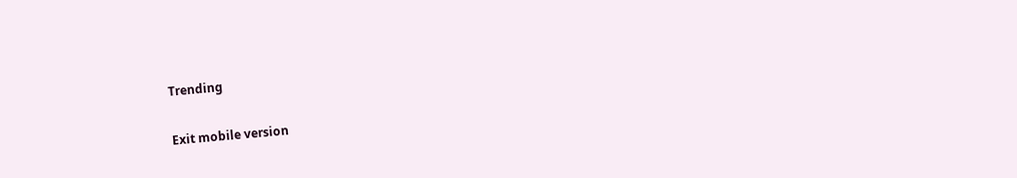Trending

Exit mobile version